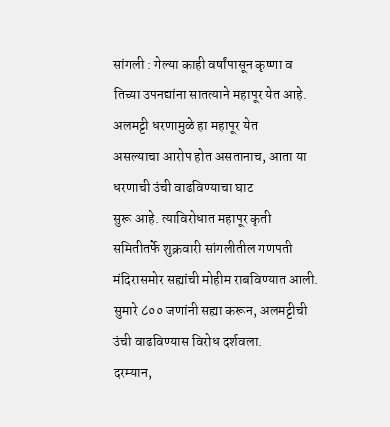सांगली : गेल्या काही वर्षांपासून कृष्णा व
तिच्या उपनद्यांना सातत्याने महापूर येत आहे. अलमट्टी धरणामुळे हा महापूर येत
असल्याचा आरोप होत असतानाच, आता या धरणाची उंची वाढविण्याचा घाट
सुरू आहे. त्याविरोधात महापूर कृती समितीतर्फे शुक्रवारी सांगलीतील गणपती
मंदिरासमोर सह्यांची मोहीम राबविण्यात आली. सुमारे ८०० जणांनी सह्या करून, अलमट्टीची
उंची वाढविण्यास विरोध दर्शवला.
दरम्यान,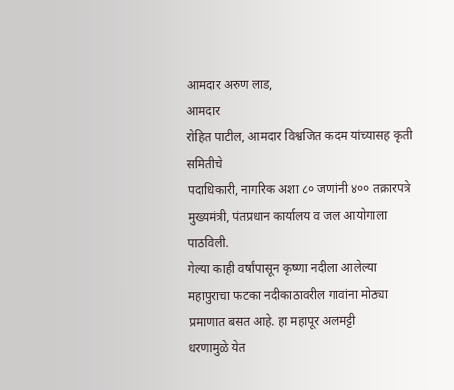आमदार अरुण लाड,
आमदार
रोहित पाटील, आमदार विश्वजित कदम यांच्यासह कृती समितीचे
पदाधिकारी, नागरिक अशा ८० जणांनी ४०० तक्रारपत्रे
मुख्यमंत्री, पंतप्रधान कार्यालय व जल आयोगाला पाठविली.
गेल्या काही वर्षांपासून कृष्णा नदीला आलेल्या
महापुराचा फटका नदीकाठावरील गावांना मोठ्या प्रमाणात बसत आहे. हा महापूर अलमट्टी
धरणामुळे येत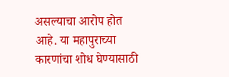असल्याचा आरोप होत आहे. या महापुराच्या कारणांचा शोध घेण्यासाठी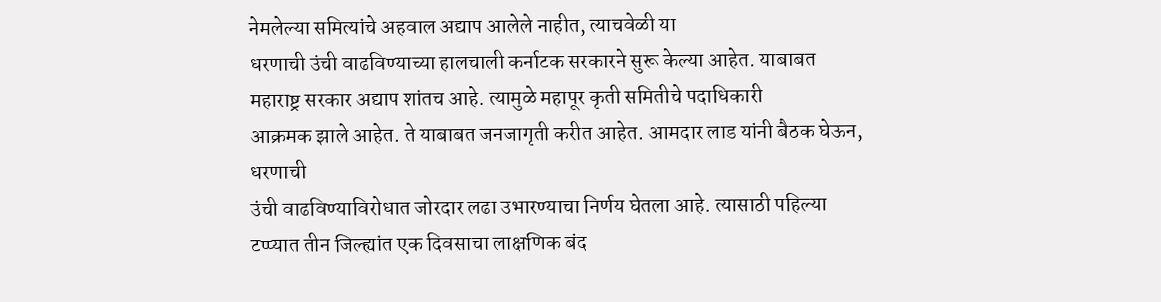नेमलेल्या समित्यांचे अहवाल अद्याप आलेले नाहीत, त्याचवेळी या
धरणाची उंची वाढविण्याच्या हालचाली कर्नाटक सरकारने सुरू केल्या आहेत. याबाबत
महाराष्ट्र सरकार अद्याप शांतच आहे. त्यामुळे महापूर कृती समितीचे पदाधिकारी
आक्रमक झाले आहेत. ते याबाबत जनजागृती करीत आहेत. आमदार लाड यांनी बैठक घेऊन,
धरणाची
उंची वाढविण्याविरोधात जोरदार लढा उभारण्याचा निर्णय घेतला आहे. त्यासाठी पहिल्या
टप्प्यात तीन जिल्ह्यांत एक दिवसाचा लाक्षणिक बंद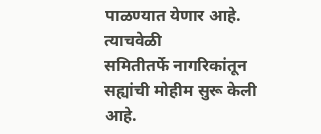पाळण्यात येणार आहे. त्याचवेळी
समितीतर्फे नागरिकांतून सह्यांची मोहीम सुरू केली आहे.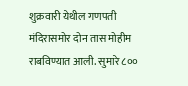शुक्रवारी येथील गणपती
मंदिरासमोर दोन तास मोहीम राबविण्यात आली. सुमारे ८००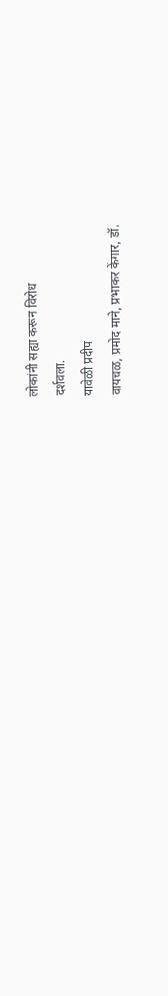लोकांनी सह्या करून विरोध
दर्शवला.
यावेळी प्रदीप
वायचळ, प्रमोद माने, प्रभाकर केंगार, डॉ.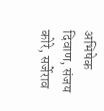अभिषेक
दिवाण, संजय कोरे, सर्जेराव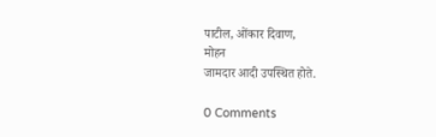पाटील, ओंकार दिवाण,
मोहन
जामदार आदी उपस्थित होते.

0 Comments